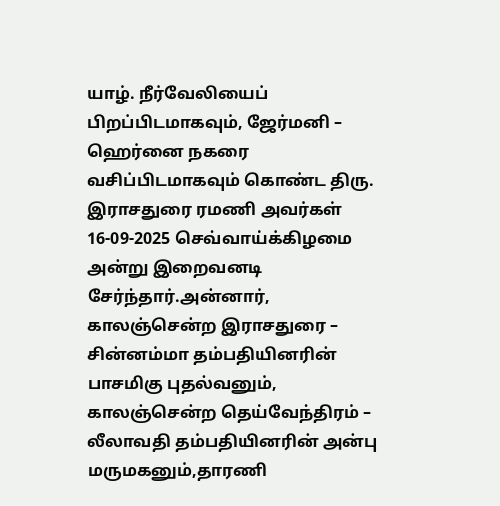யாழ். நீர்வேலியைப் பிறப்பிடமாகவும், ஜேர்மனி – ஹெர்னை நகரை வசிப்பிடமாகவும் கொண்ட திரு. இராசதுரை ரமணி அவர்கள் 16-09-2025 செவ்வாய்க்கிழமை அன்று இறைவனடி சேர்ந்தார்.அன்னார், காலஞ்சென்ற இராசதுரை – சின்னம்மா தம்பதியினரின் பாசமிகு புதல்வனும், காலஞ்சென்ற தெய்வேந்திரம் – லீலாவதி தம்பதியினரின் அன்பு மருமகனும்,தாரணி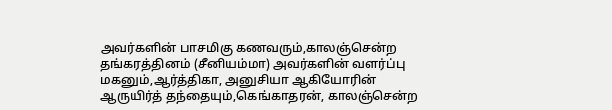அவர்களின் பாசமிகு கணவரும்,காலஞ்சென்ற தங்கரத்தினம் (சீனியம்மா) அவர்களின் வளர்ப்பு மகனும்,ஆர்த்திகா, அனுசியா ஆகியோரின் ஆருயிர்த் தந்தையும்,கெங்காதரன், காலஞ்சென்ற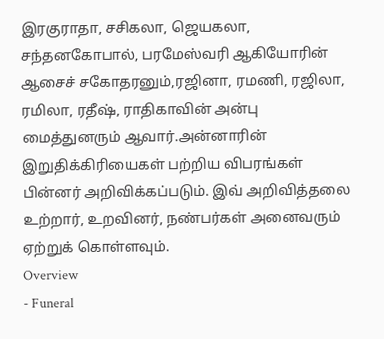இரகுராதா, சசிகலா, ஜெயகலா, சந்தனகோபால், பரமேஸ்வரி ஆகியோரின் ஆசைச் சகோதரனும்,ரஜினா, ரமணி, ரஜிலா, ரமிலா, ரதீஷ், ராதிகாவின் அன்பு மைத்துனரும் ஆவார்.அன்னாரின் இறுதிக்கிரியைகள் பற்றிய விபரங்கள் பின்னர் அறிவிக்கப்படும். இவ் அறிவித்தலை உற்றார், உறவினர், நண்பர்கள் அனைவரும் ஏற்றுக் கொள்ளவும்.
Overview
- Funeral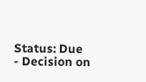Status: Due
- Decision on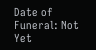Date of Funeral: Not Yet